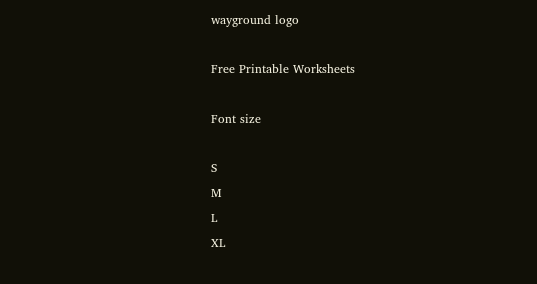wayground logo

Free Printable Worksheets

Font size

S
M
L
XL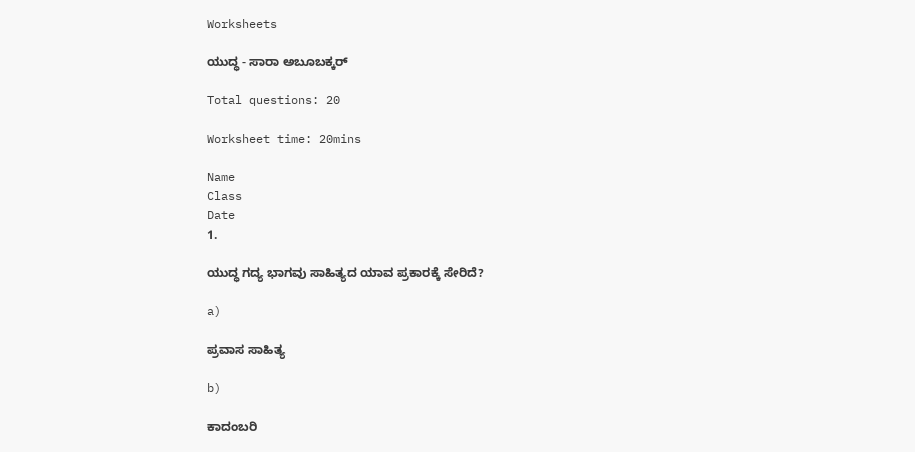Worksheets

ಯುದ್ಧ - ಸಾರಾ ಅಬೂಬಕ್ಕರ್

Total questions: 20

Worksheet time: 20mins

Name
Class
Date
1.

ಯುದ್ಧ ಗದ್ಯ ಭಾಗವು ಸಾಹಿತ್ಯದ ಯಾವ ಪ್ರಕಾರಕ್ಕೆ ಸೇರಿದೆ?

a)

ಪ್ರವಾಸ ಸಾಹಿತ್ಯ

b)

ಕಾದಂಬರಿ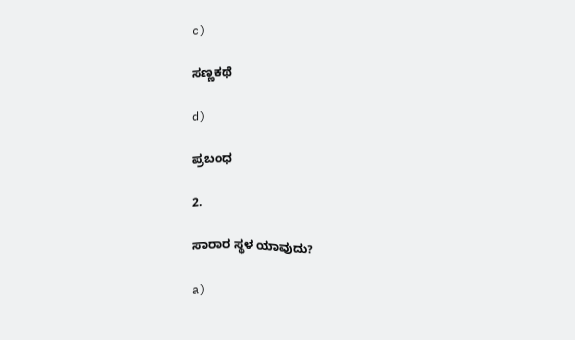c)

ಸಣ್ಣಕಥೆ

d)

ಪ್ರಬಂಧ

2.

ಸಾರಾರ ಸ್ಥಳ ಯಾವುದು?

a)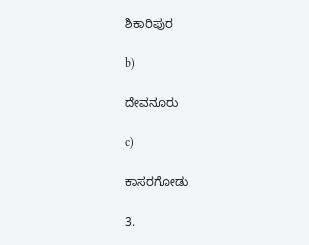ಶಿಕಾರಿಪುರ

b)

ದೇವನೂರು

c)

ಕಾಸರಗೋಡು

3.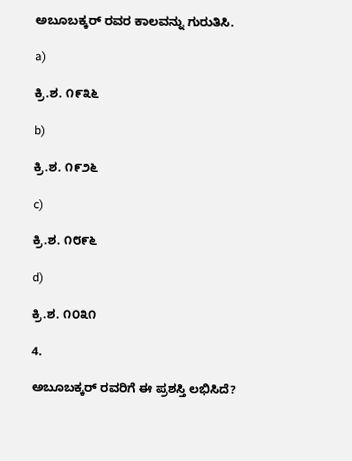ಅಬೂಬಕ್ಕರ್ ರವರ ಕಾಲವನ್ನು ಗುರುತಿಸಿ.

a)

ಕ್ರಿ.ಶ. ೧೯೩೬

b)

ಕ್ರಿ.ಶ. ೧೯೨೬

c)

ಕ್ರಿ.ಶ. ೧೮೯೬

d)

ಕ್ರಿ.ಶ. ೧೦೩೧

4.

ಅಬೂಬಕ್ಕರ್ ರವರಿಗೆ ಈ ಪ್ರಶಸ್ತಿ ಲಭಿಸಿದೆ?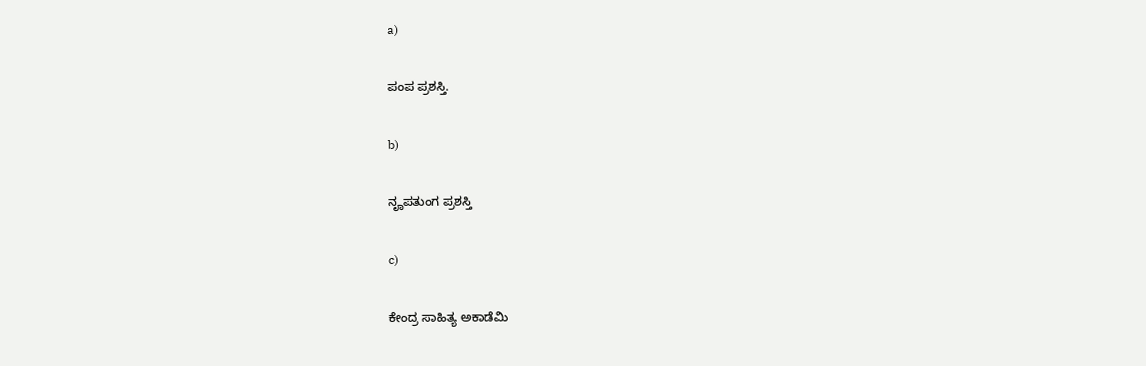a)

ಪಂಪ ಪ್ರಶಸ್ತಿ.

b)

ನೄಪತುಂಗ ಪ್ರಶಸ್ತಿ

c)

ಕೇಂದ್ರ ಸಾಹಿತ್ಯ ಅಕಾಡೆಮಿ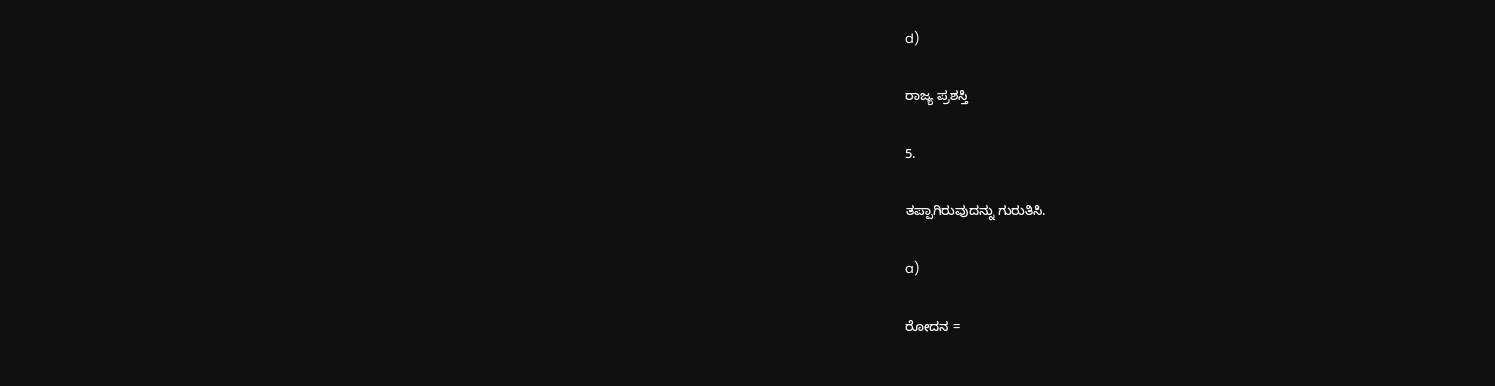d)

ರಾಜ್ಯ ಪ್ರಶಸ್ತಿ

5.

ತಪ್ಪಾಗಿರುವುದನ್ನು ಗುರುತಿಸಿ.

a)

ರೋದನ =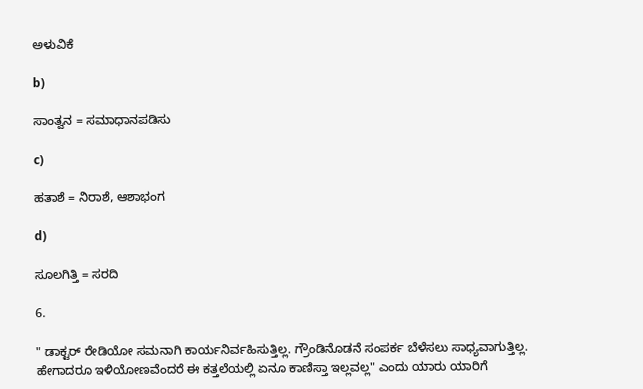ಅಳುವಿಕೆ

b)

ಸಾಂತ್ವನ = ಸಮಾಧಾನಪಡಿಸು

c)

ಹತಾಶೆ = ನಿರಾಶೆ, ಆಶಾಭಂಗ

d)

ಸೂಲಗಿತ್ತಿ = ಸರದಿ

6.

" ಡಾಕ್ಟರ್ ರೇಡಿಯೋ ಸಮನಾಗಿ ಕಾರ್ಯನಿರ್ವಹಿಸುತ್ತಿಲ್ಲ. ಗ್ರೌಂಡಿನೊಡನೆ ಸಂಪರ್ಕ ಬೆಳೆಸಲು ಸಾಧ್ಯವಾಗುತ್ತಿಲ್ಲ. ಹೇಗಾದರೂ ಇಳಿಯೋಣವೆಂದರೆ ಈ ಕತ್ತಲೆಯಲ್ಲಿ ಏನೂ ಕಾಣಿಸ್ತಾ ಇಲ್ಲವಲ್ಲ" ಎಂದು ಯಾರು ಯಾರಿಗೆ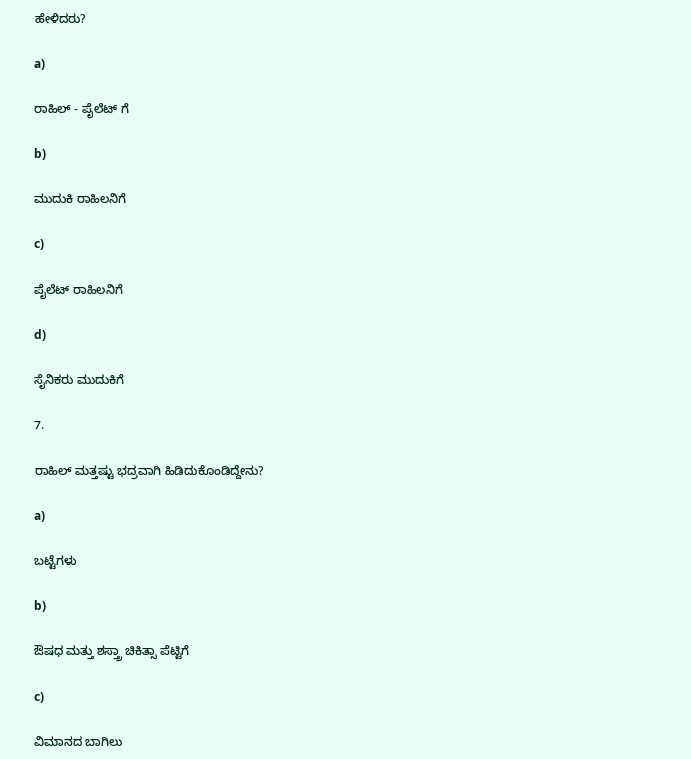ಹೇಳಿದರು?

a)

ರಾಹಿಲ್ - ಪೈಲೆಟ್ ಗೆ

b)

ಮುದುಕಿ ರಾಹಿಲನಿಗೆ

c)

ಪೈಲೆಟ್ ರಾಹಿಲನಿಗೆ

d)

ಸೈನಿಕರು ಮುದುಕಿಗೆ

7.

ರಾಹಿಲ್ ಮತ್ತಷ್ಟು ಭದ್ರವಾಗಿ ಹಿಡಿದುಕೊಂಡಿದ್ದೇನು?

a)

ಬಟ್ಟೆಗಳು

b)

ಔಷಧ ಮತ್ತು ಶಸ್ತ್ರಾ ಚಿಕಿತ್ಸಾ ಪೆಟ್ಟಿಗೆ

c)

ವಿಮಾನದ ಬಾಗಿಲು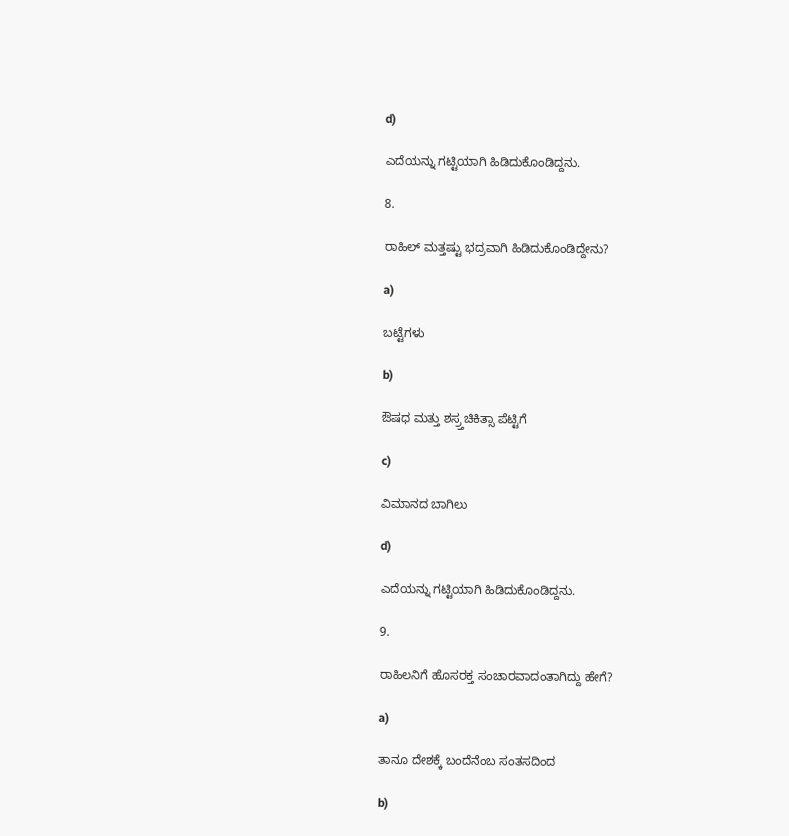d)

ಎದೆಯನ್ನು ಗಟ್ಟಿಯಾಗಿ ಹಿಡಿದುಕೊಂಡಿದ್ದನು.

8.

ರಾಹಿಲ್ ಮತ್ತಷ್ಟು ಭದ್ರವಾಗಿ ಹಿಡಿದುಕೊಂಡಿದ್ದೇನು?

a)

ಬಟ್ಟೆಗಳು

b)

ಔಷಧ ಮತ್ತು ಶಸ್ರ್ತಚಿಕಿತ್ಸಾ ಪೆಟ್ಟಿಗೆ

c)

ವಿಮಾನದ ಬಾಗಿಲು

d)

ಎದೆಯನ್ನು ಗಟ್ಟಿಯಾಗಿ ಹಿಡಿದುಕೊಂಡಿದ್ದನು.

9.

ರಾಹಿಲನಿಗೆ ಹೊಸರಕ್ತ ಸಂಚಾರವಾದಂತಾಗಿದ್ದು ಹೇಗೆ?

a)

ತಾನೂ ದೇಶಕ್ಕೆ ಬಂದೆನೆಂಬ ಸಂತಸದಿಂದ

b)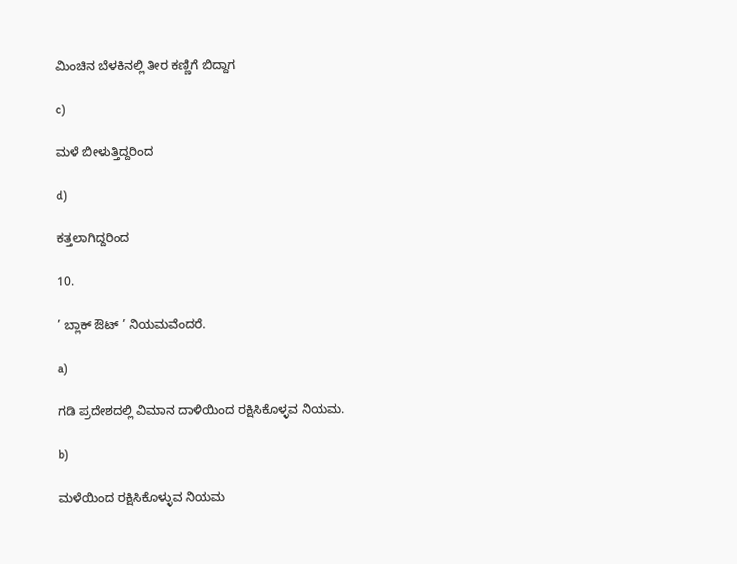ಮಿಂಚಿನ ಬೆಳಕಿನಲ್ಲಿ ತೀರ ಕಣ್ಣಿಗೆ ಬಿದ್ದಾಗ

c)

ಮಳೆ ಬೀಳುತ್ತಿದ್ದರಿಂದ

d)

ಕತ್ತಲಾಗಿದ್ದರಿಂದ

10.

’ ಬ್ಲಾಕ್ ಔಟ್ ’ ನಿಯಮವೆಂದರೆ.

a)

ಗಡಿ ಪ್ರದೇಶದಲ್ಲಿ ವಿಮಾನ ದಾಳಿಯಿಂದ ರಕ್ಷಿಸಿಕೊಳ್ಳವ ನಿಯಮ.

b)

ಮಳೆಯಿಂದ ರಕ್ಷಿಸಿಕೊಳ್ಳುವ ನಿಯಮ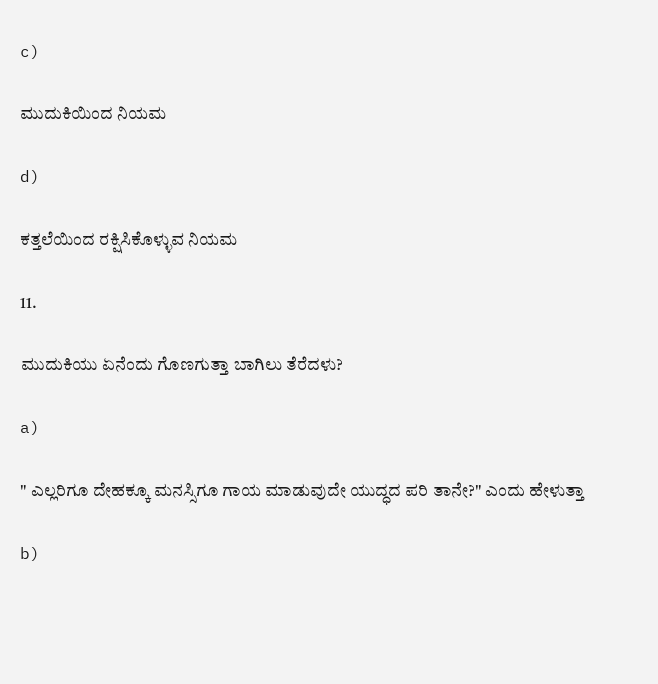c)

ಮುದುಕಿಯಿಂದ ನಿಯಮ

d)

ಕತ್ತಲೆಯಿಂದ ರಕ್ಷಿಸಿಕೊಳ್ಳುವ ನಿಯಮ

11.

ಮುದುಕಿಯು ಏನೆಂದು ಗೊಣಗುತ್ತಾ ಬಾಗಿಲು ತೆರೆದಳು?

a)

" ಎಲ್ಲರಿಗೂ ದೇಹಕ್ಕೂ ಮನಸ್ಸಿಗೂ ಗಾಯ ಮಾಡುವುದೇ ಯುದ್ಧದ ಪರಿ ತಾನೇ?" ಎಂದು ಹೇಳುತ್ತಾ

b)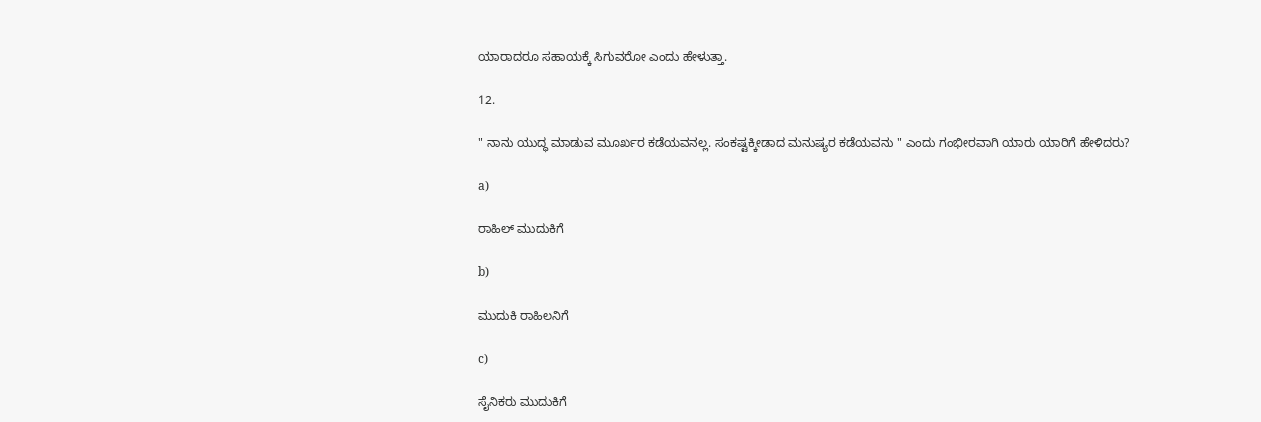ಯಾರಾದರೂ ಸಹಾಯಕ್ಕೆ ಸಿಗುವರೋ ಎಂದು ಹೇಳುತ್ತಾ.

12.

" ನಾನು ಯುದ್ಧ ಮಾಡುವ ಮೂರ್ಖರ ಕಡೆಯವನಲ್ಲ. ಸಂಕಷ್ಟಕ್ಕೀಡಾದ ಮನುಷ್ಯರ ಕಡೆಯವನು " ಎಂದು ಗಂಭೀರವಾಗಿ ಯಾರು ಯಾರಿಗೆ ಹೇಳಿದರು?

a)

ರಾಹಿಲ್ ಮುದುಕಿಗೆ

b)

ಮುದುಕಿ ರಾಹಿಲನಿಗೆ

c)

ಸೈನಿಕರು ಮುದುಕಿಗೆ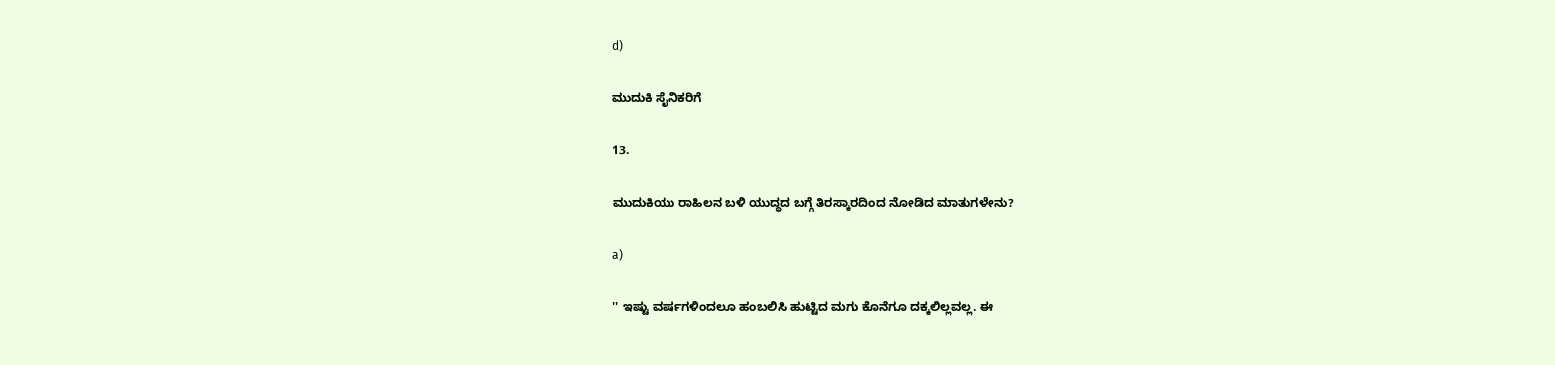d)

ಮುದುಕಿ ಸೈನಿಕರಿಗೆ

13.

ಮುದುಕಿಯು ರಾಹಿಲನ ಬಳಿ ಯುದ್ಧದ ಬಗ್ಗೆ ತಿರಸ್ಕಾರದಿಂದ ನೋಡಿದ ಮಾತುಗಳೇನು?

a)

'' ಇಷ್ಟು ವರ್ಷಗಳಿಂದಲೂ ಹಂಬಲಿಸಿ ಹುಟ್ಟಿದ ಮಗು ಕೊನೆಗೂ ದಕ್ಕಲಿಲ್ಲವಲ್ಲ. ಈ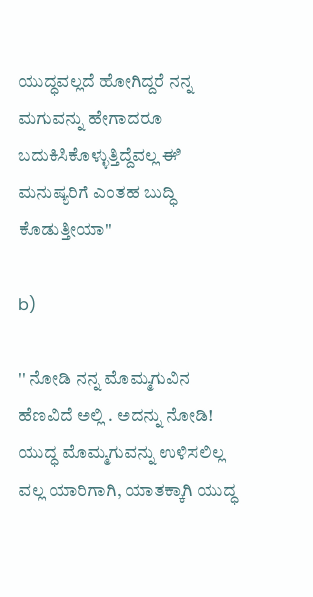ಯುದ್ಧವಲ್ಲದೆ ಹೋಗಿದ್ದರೆ ನನ್ನ ಮಗುವನ್ನು ಹೇಗಾದರೂ ಬದುಕಿಸಿಕೊಳ್ಳುತ್ತಿದ್ದೆವಲ್ಲ ಈಿ ಮನುಷ್ಯರಿಗೆ ಎಂತಹ ಬುದ್ಧಿ ಕೊಡುತ್ತೀಯಾ''

b)

'' ನೋಡಿ ನನ್ನ ಮೊಮ್ಮಗುವಿನ ಹೆಣವಿದೆ ಅಲ್ಲಿ . ಅದನ್ನು ನೋಡಿ! ಯುದ್ಧ ಮೊಮ್ಮಗುವನ್ನು ಉಳಿಸಲಿಲ್ಲ ವಲ್ಲ ಯಾರಿಗಾಗಿ, ಯಾತಕ್ಕಾಗಿ ಯುದ್ಧ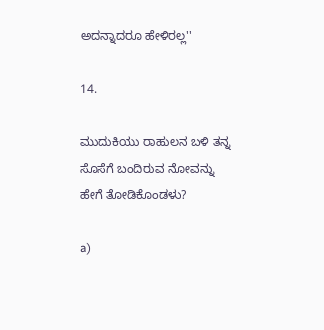ಅದನ್ನಾದರೂ ಹೇಳಿರಲ್ಲ''

14.

ಮುದುಕಿಯು ರಾಹುಲನ ಬಳಿ ತನ್ನ ಸೊಸೆಗೆ ಬಂದಿರುವ ನೋವನ್ನು ಹೇಗೆ ತೋಡಿಕೊಂಡಳು?

a)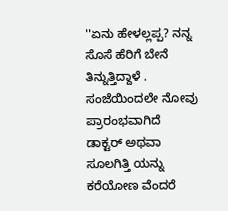''ಏನು ಹೇಳಲ್ಲಪ್ಪ? ನನ್ನ ಸೊಸೆ ಹೆರಿಗೆ ಬೇನೆ ತಿನ್ನುತ್ತಿದ್ದಾಳೆ . ಸಂಜೆಯಿಂದಲೇ ನೋವು ಪ್ರಾರಂಭವಾಗಿದೆ ಡಾಕ್ಟರ್ ಅಥವಾ ಸೂಲಗಿತ್ತಿ ಯನ್ನು ಕರೆಯೋಣ ವೆಂದರೆ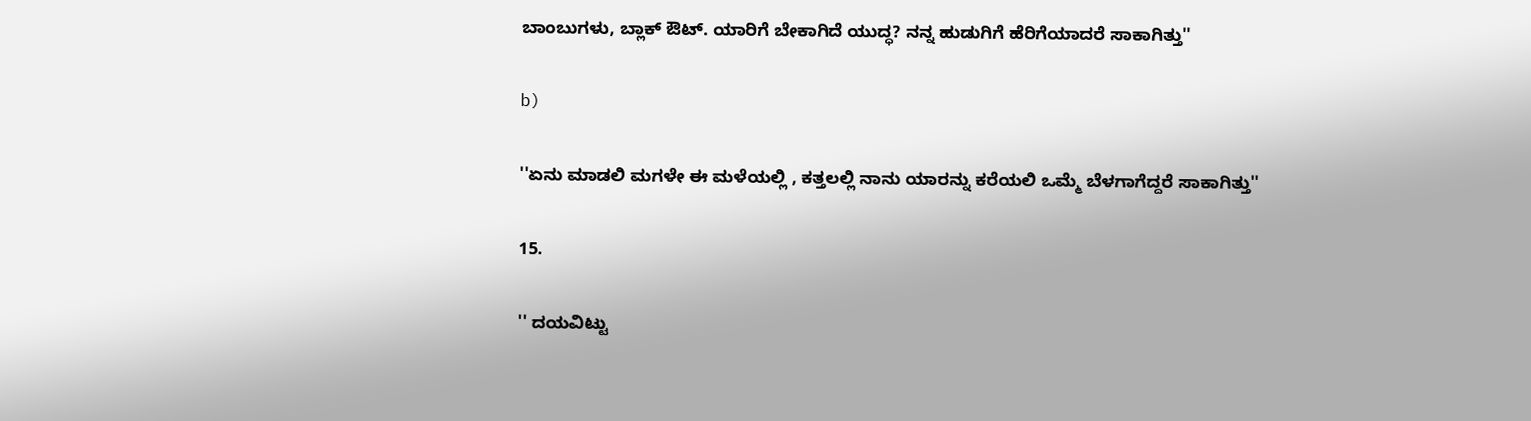ಬಾಂಬುಗಳು, ಬ್ಲಾಕ್ ಔಟ್. ಯಾರಿಗೆ ಬೇಕಾಗಿದೆ ಯುದ್ಧ? ನನ್ನ ಹುಡುಗಿಗೆ ಹೆರಿಗೆಯಾದರೆ ಸಾಕಾಗಿತ್ತು''

b)

''ಏನು ಮಾಡಲಿ ಮಗಳೇ ಈ ಮಳೆಯಲ್ಲಿ , ಕತ್ತಲಲ್ಲಿ ನಾನು ಯಾರನ್ನು ಕರೆಯಲಿ ಒಮ್ಮೆ ಬೆಳಗಾಗೆದ್ದರೆ ಸಾಕಾಗಿತ್ತು''

15.

'' ದಯವಿಟ್ಟು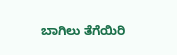ಬಾಗಿಲು ತೆಗೆಯಿರಿ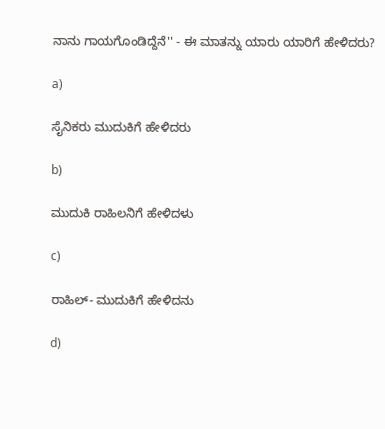ನಾನು ಗಾಯಗೊಂಡಿದ್ದೆನೆ'' - ಈ ಮಾತನ್ನು ಯಾರು ಯಾರಿಗೆ ಹೇಳಿದರು?

a)

ಸೈನಿಕರು ಮುದುಕಿಗೆ ಹೇಳಿದರು

b)

ಮುದುಕಿ ರಾಹಿಲನಿಗೆ ಹೇಳಿದಳು

c)

ರಾಹಿಲ್- ಮುದುಕಿಗೆ ಹೇಳಿದನು

d)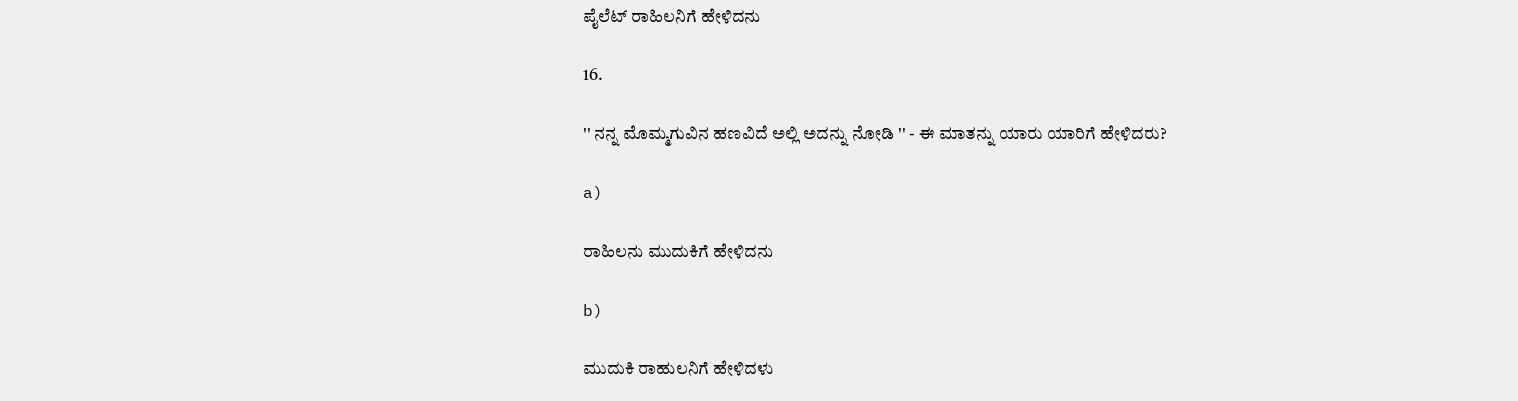ಪೈಲೆಟ್ ರಾಹಿಲನಿಗೆ ಹೇಳಿದನು

16.

'' ನನ್ನ ಮೊಮ್ಮಗುವಿನ ಹಣವಿದೆ ಅಲ್ಲಿ ಅದನ್ನು ನೋಡಿ '' - ಈ ಮಾತನ್ನು ಯಾರು ಯಾರಿಗೆ ಹೇಳಿದರು?

a)

ರಾಹಿಲನು ಮುದುಕಿಗೆ ಹೇಳಿದನು

b)

ಮುದುಕಿ ರಾಹುಲನಿಗೆ ಹೇಳಿದಳು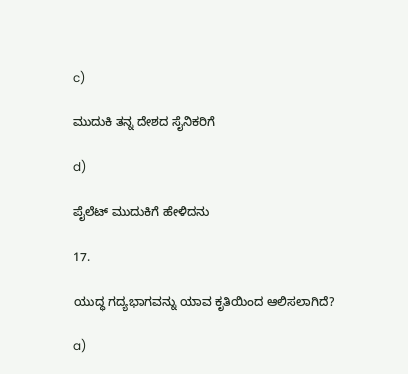c)

ಮುದುಕಿ ತನ್ನ ದೇಶದ ಸೈನಿಕರಿಗೆ

d)

ಪೈಲೆಟ್ ಮುದುಕಿಗೆ ಹೇಳಿದನು

17.

ಯುದ್ಧ ಗದ್ಯಭಾಗವನ್ನು ಯಾವ ಕೃತಿಯಿಂದ ಆಲಿಸಲಾಗಿದೆ?

a)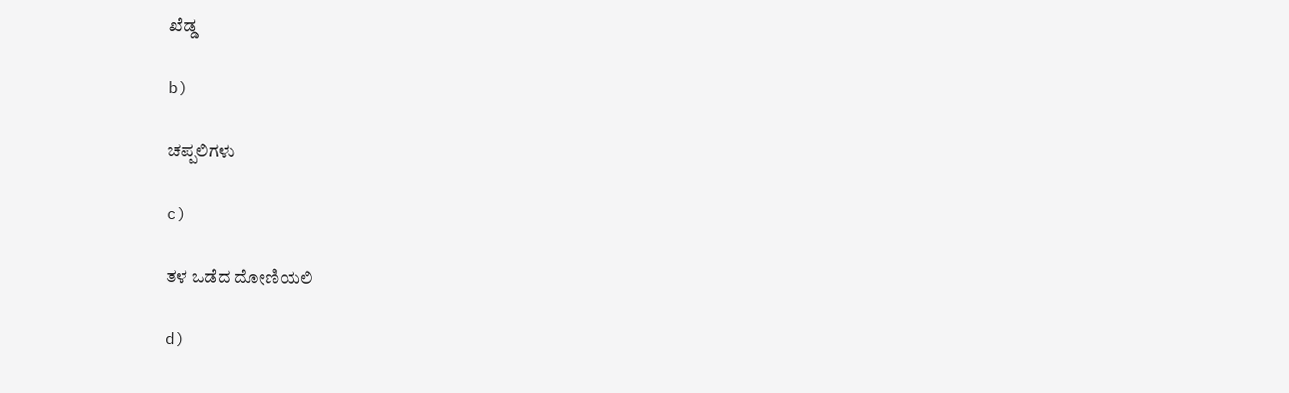ಖೆಡ್ಡ

b)

ಚಪ್ಪಲಿಗಳು

c)

ತಳ ಒಡೆದ ದೋಣಿಯಲಿ

d)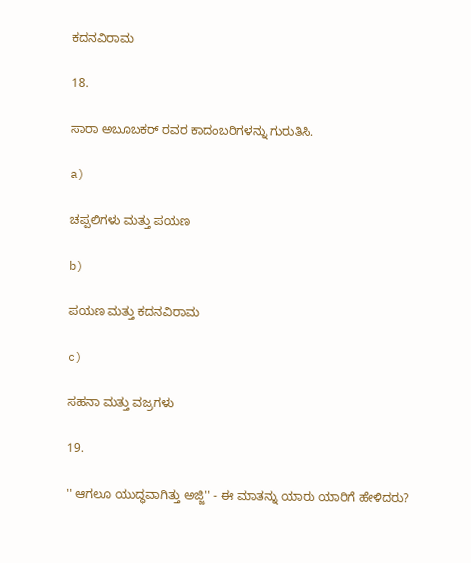ಕದನವಿರಾಮ

18.

ಸಾರಾ ಅಬೂಬಕರ್ ರವರ ಕಾದಂಬರಿಗಳನ್ನು ಗುರುತಿಸಿ.

a)

ಚಪ್ಪಲಿಗಳು ಮತ್ತು ಪಯಣ

b)

ಪಯಣ ಮತ್ತು ಕದನವಿರಾಮ

c)

ಸಹನಾ ಮತ್ತು ವಜ್ರಗಳು

19.

'' ಆಗಲೂ ಯುದ್ಧವಾಗಿತ್ತು ಅಜ್ಜಿ'' - ಈ ಮಾತನ್ನು ಯಾರು ಯಾರಿಗೆ ಹೇಳಿದರು?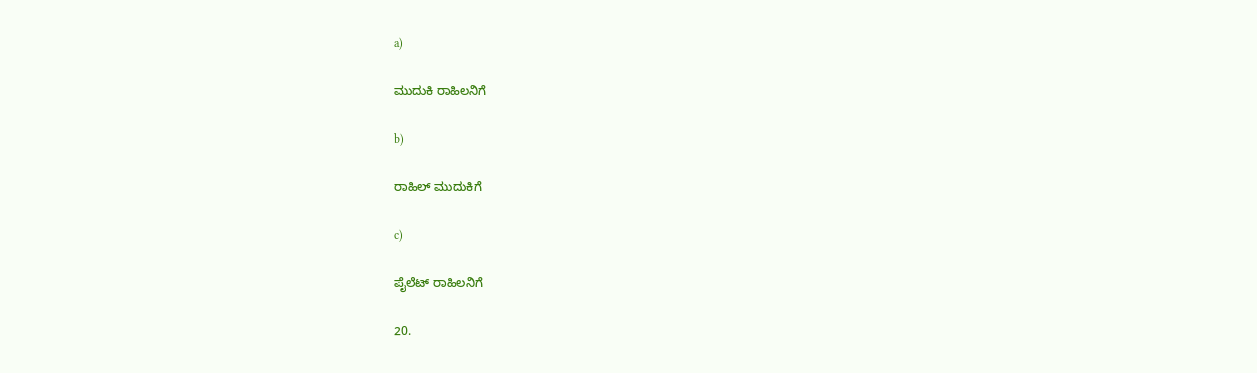a)

ಮುದುಕಿ ರಾಹಿಲನಿಗೆ

b)

ರಾಹಿಲ್ ಮುದುಕಿಗೆ

c)

ಪೈಲೆಟ್ ರಾಹಿಲನಿಗೆ

20.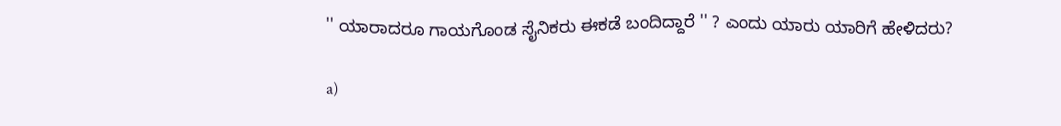'' ಯಾರಾದರೂ ಗಾಯಗೊಂಡ ಸೈನಿಕರು ಈಕಡೆ ಬಂದಿದ್ದಾರೆ '' ? ಎಂದು ಯಾರು ಯಾರಿಗೆ ಹೇಳಿದರು?

a)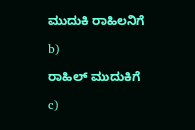ಮುದುಕಿ ರಾಹಿಲನಿಗೆ

b)

ರಾಹಿಲ್ ಮುದುಕಿಗೆ

c)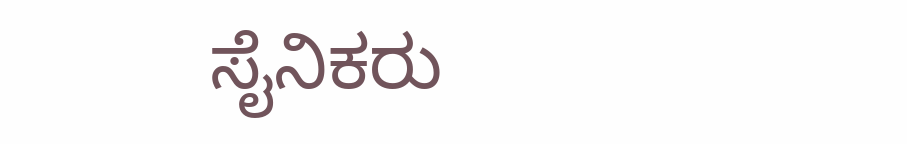ಸೈನಿಕರು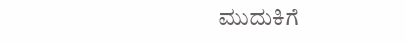ಮುದುಕಿಗೆ